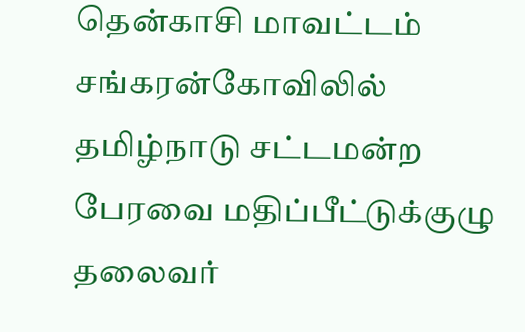தென்காசி மாவட்டம் சங்கரன்கோவிலில் தமிழ்நாடு சட்டமன்ற பேரவை மதிப்பீட்டுக்குழு தலைவர்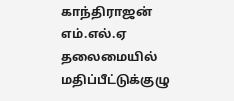காந்திராஜன் எம்.எல்.ஏ தலைமையில் மதிப்பீட்டுக்குழு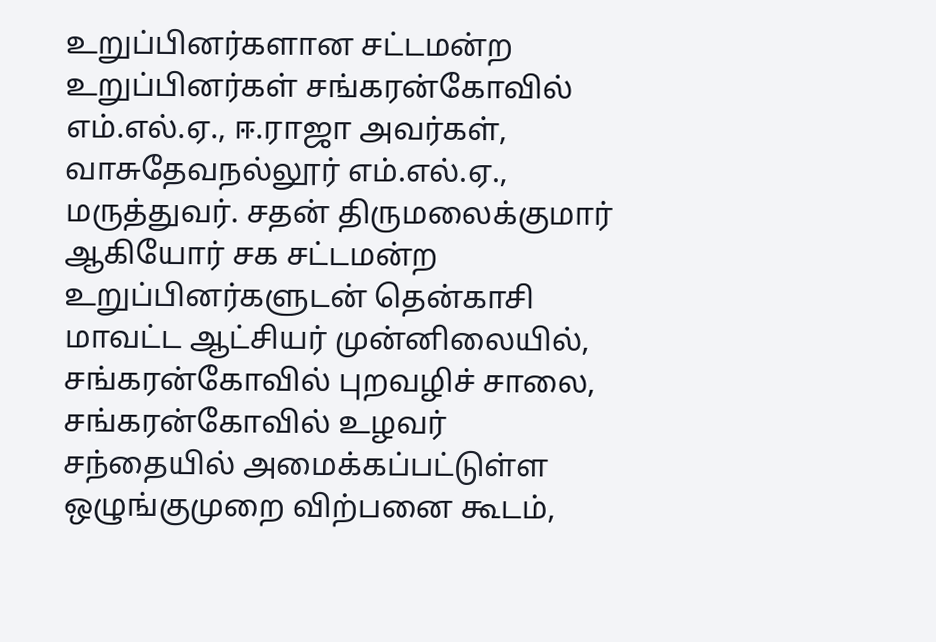உறுப்பினர்களான சட்டமன்ற உறுப்பினர்கள் சங்கரன்கோவில் எம்.எல்.ஏ., ஈ.ராஜா அவர்கள், வாசுதேவநல்லூர் எம்.எல்.ஏ., மருத்துவர். சதன் திருமலைக்குமார் ஆகியோர் சக சட்டமன்ற உறுப்பினர்களுடன் தென்காசி மாவட்ட ஆட்சியர் முன்னிலையில், சங்கரன்கோவில் புறவழிச் சாலை, சங்கரன்கோவில் உழவர் சந்தையில் அமைக்கப்பட்டுள்ள ஒழுங்குமுறை விற்பனை கூடம்,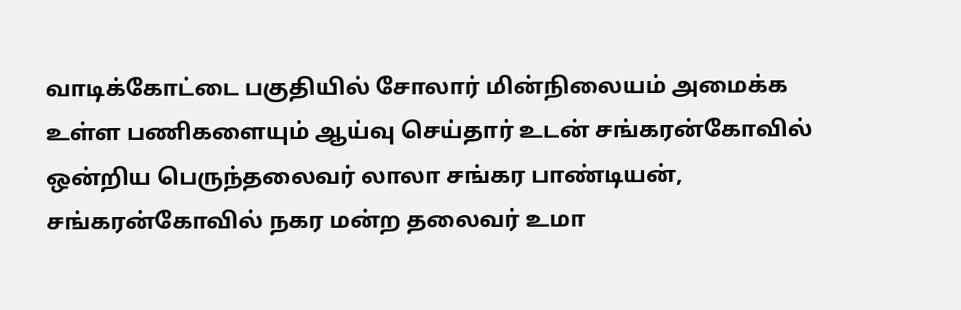வாடிக்கோட்டை பகுதியில் சோலார் மின்நிலையம் அமைக்க உள்ள பணிகளையும் ஆய்வு செய்தார் உடன் சங்கரன்கோவில் ஒன்றிய பெருந்தலைவர் லாலா சங்கர பாண்டியன், சங்கரன்கோவில் நகர மன்ற தலைவர் உமா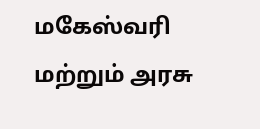மகேஸ்வரி மற்றும் அரசு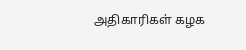அதிகாரிகள் கழக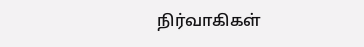நிர்வாகிகள்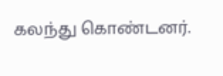கலந்து கொண்டனர்.